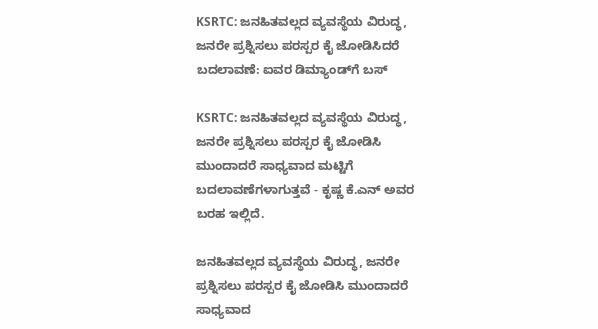KSRTC: ಜನಹಿತವಲ್ಲದ ವ್ಯವಸ್ಥೆಯ ವಿರುದ್ಧ, ಜನರೇ ಪ್ರಶ್ನಿಸಲು ಪರಸ್ಪರ ಕೈ ಜೋಡಿಸಿದರೆ ಬದಲಾವಣೆ: ಐವರ ಡಿಮ್ಯಾಂಡ್‌ಗೆ ಬಸ್

KSRTC: ಜನಹಿತವಲ್ಲದ ವ್ಯವಸ್ಥೆಯ ವಿರುದ್ಧ, ಜನರೇ ಪ್ರಶ್ನಿಸಲು ಪರಸ್ಪರ ಕೈ ಜೋಡಿಸಿ ಮುಂದಾದರೆ ಸಾಧ್ಯವಾದ ಮಟ್ಟಿಗೆ ಬದಲಾವಣೆಗಳಾಗುತ್ತವೆ - ಕೃಷ್ಣ ಕೆ.ಎನ್ ಅವರ ಬರಹ ಇಲ್ಲಿದೆ.

ಜನಹಿತವಲ್ಲದ ವ್ಯವಸ್ಥೆಯ ವಿರುದ್ಧ, ಜನರೇ ಪ್ರಶ್ನಿಸಲು ಪರಸ್ಪರ ಕೈ ಜೋಡಿಸಿ ಮುಂದಾದರೆ ಸಾಧ್ಯವಾದ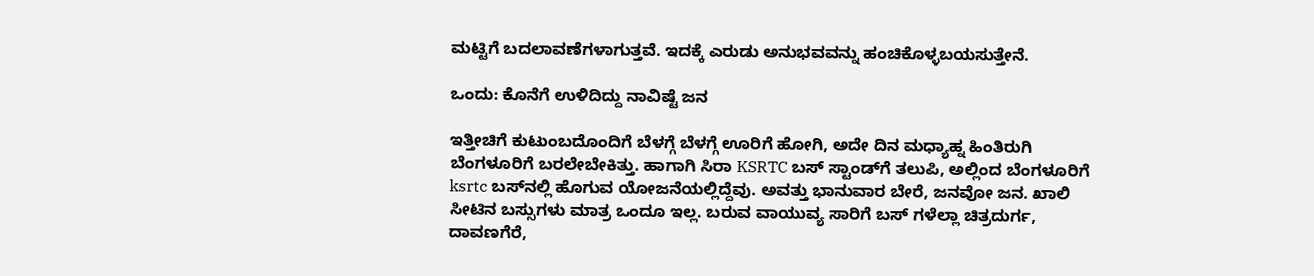ಮಟ್ಟಿಗೆ ಬದಲಾವಣೆಗಳಾಗುತ್ತವೆ. ಇದಕ್ಕೆ ಎರುಡು ಅನುಭವವನ್ನು ಹಂಚಿಕೊಳ್ಳಬಯಸುತ್ತೇನೆ.

ಒಂದು: ಕೊನೆಗೆ ಉಳಿದಿದ್ದು ನಾವಿಷ್ಟೆ ಜನ

ಇತ್ತೀಚಿಗೆ ಕುಟುಂಬದೊಂದಿಗೆ ಬೆಳಗ್ಗೆ ಬೆಳಗ್ಗೆ ಊರಿಗೆ ಹೋಗಿ, ಅದೇ ದಿನ ಮಧ್ಯಾಹ್ನ ಹಿಂತಿರುಗಿ ಬೆಂಗಳೂರಿಗೆ ಬರಲೇಬೇಕಿತ್ತು. ಹಾಗಾಗಿ ಸಿರಾ KSRTC ಬಸ್ ಸ್ಟಾಂಡ್‌ಗೆ ತಲುಪಿ, ಅಲ್ಲಿಂದ ಬೆಂಗಳೂರಿಗೆ ksrtc ಬಸ್‌ನಲ್ಲಿ ಹೊಗುವ ಯೋಜನೆಯಲ್ಲಿದ್ದೆವು. ಅವತ್ತು ಭಾನುವಾರ ಬೇರೆ, ಜನವೋ ಜನ. ಖಾಲಿ ಸೀಟಿನ ಬಸ್ಸುಗಳು ಮಾತ್ರ ಒಂದೂ ಇಲ್ಲ. ಬರುವ ವಾಯುವ್ಯ ಸಾರಿಗೆ ಬಸ್ ಗಳೆಲ್ಲಾ ಚಿತ್ರದುರ್ಗ, ದಾವಣಗೆರೆ,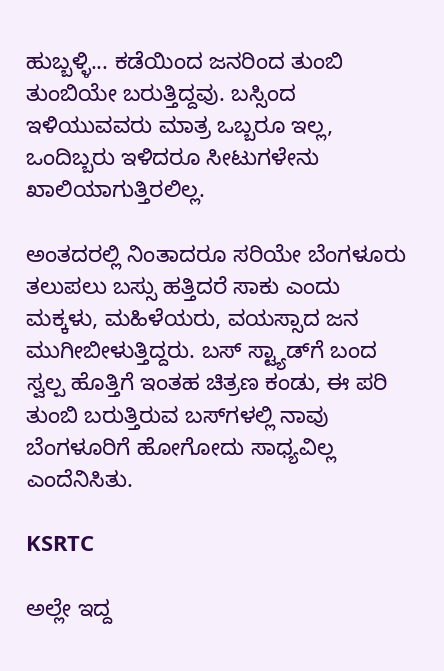ಹುಬ್ಬಳ್ಳಿ... ಕಡೆಯಿಂದ ಜನರಿಂದ ತುಂಬಿ ತುಂಬಿಯೇ ಬರುತ್ತಿದ್ದವು. ಬಸ್ಸಿಂದ ಇಳಿಯುವವರು ಮಾತ್ರ ಒಬ್ಬರೂ ಇಲ್ಲ, ಒಂದಿಬ್ಬರು ಇಳಿದರೂ ಸೀಟುಗಳೇನು ಖಾಲಿಯಾಗುತ್ತಿರಲಿಲ್ಲ.

ಅಂತದರಲ್ಲಿ ನಿಂತಾದರೂ ಸರಿಯೇ ಬೆಂಗಳೂರು ತಲುಪಲು ಬಸ್ಸು ಹತ್ತಿದರೆ ಸಾಕು ಎಂದು ಮಕ್ಕಳು, ಮಹಿಳೆಯರು, ವಯಸ್ಸಾದ ಜನ ಮುಗೀಬೀಳುತ್ತಿದ್ದರು. ಬಸ್‌ ಸ್ಟ್ಯಾಡ್‌ಗೆ ಬಂದ ಸ್ವಲ್ಪ ಹೊತ್ತಿಗೆ ಇಂತಹ ಚಿತ್ರಣ ಕಂಡು, ಈ ಪರಿ ತುಂಬಿ ಬರುತ್ತಿರುವ ಬಸ್‌ಗಳಲ್ಲಿ ನಾವು ಬೆಂಗಳೂರಿಗೆ ಹೋಗೋದು ಸಾಧ್ಯವಿಲ್ಲ ಎಂದೆನಿಸಿತು.

KSRTC

ಅಲ್ಲೇ ಇದ್ದ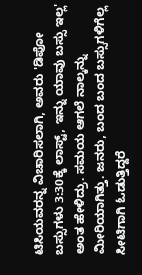ಟಿಸಿಯವರನ್ನ ವಿಚಾರಿಸಲಾಗಿ, ಅವರು 'ಡಿಪೋ ಬಸ್ಸುಗಳು 3:30ಕ್ಕೆ ಲಾಸ್ಟ್, ಇನ್ನು ಯಾವು ಬಸ್ಸು ಇಲ್ಲ' ಅಂತ ಹೇಳಿದ್ರು. ಸಮಯ ಆಗಲೆ ನಾಲ್ಕನ್ನು ಮೀರಿಯಾಗಿತ್ತು. ಜನರು, ಬಂದ ಬಂದ ಬಸ್ಸುಗಳಿಗೆಲ್ಲ ಸೀಟಿಗಾಗಿ ಓಡುತ್ತಿದ್ದರೆ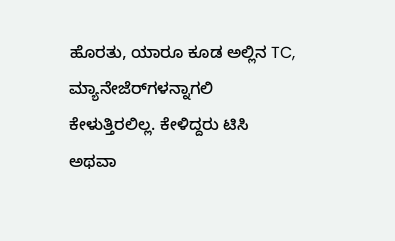ಹೊರತು, ಯಾರೂ ಕೂಡ ಅಲ್ಲಿನ TC, ಮ್ಯಾನೇಜೆರ್‌ಗಳನ್ನಾಗಲಿ ಕೇಳುತ್ತಿರಲಿಲ್ಲ. ಕೇಳಿದ್ದರು ಟಿಸಿ ಅಥವಾ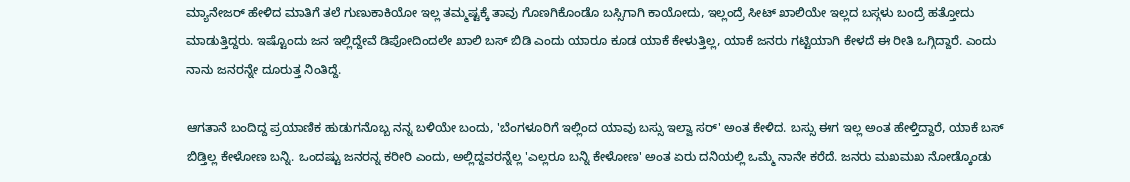ಮ್ಯಾನೇಜರ್ ಹೇಳಿದ ಮಾತಿಗೆ ತಲೆ ಗುಣುಕಾಕಿಯೋ ಇಲ್ಲ ತಮ್ಮಷ್ಟಕ್ಕೆ ತಾವು ಗೊಣಗಿಕೊಂಡೊ ಬಸ್ಸಿಗಾಗಿ ಕಾಯೋದು, ಇಲ್ಲಂದ್ರೆ ಸೀಟ್ ಖಾಲಿಯೇ ಇಲ್ಲದ ಬಸ್ಗಳು ಬಂದ್ರೆ ಹತ್ತೋದು ಮಾಡುತ್ತಿದ್ದರು. ಇಷ್ಟೊಂದು ಜನ ಇಲ್ಲಿದ್ದೇವೆ ಡಿಪೋದಿಂದಲೇ ಖಾಲಿ ಬಸ್ ಬಿಡಿ ಎಂದು ಯಾರೂ ಕೂಡ ಯಾಕೆ ಕೇಳುತ್ತಿಲ್ಲ, ಯಾಕೆ ಜನರು ಗಟ್ಟಿಯಾಗಿ ಕೇಳದೆ ಈ ರೀತಿ ಒಗ್ಗಿದ್ದಾರೆ. ಎಂದು ನಾನು ಜನರನ್ನೇ ದೂರುತ್ತ ನಿಂತಿದ್ದೆ.

ಆಗತಾನೆ ಬಂದಿದ್ದ ಪ್ರಯಾಣಿಕ ಹುಡುಗನೊಬ್ಬ ನನ್ನ ಬಳಿಯೇ ಬಂದು, 'ಬೆಂಗಳೂರಿಗೆ ಇಲ್ಲಿಂದ ಯಾವು ಬಸ್ಸು ಇಲ್ವಾ ಸರ್' ಅಂತ ಕೇಳಿದ. ಬಸ್ಸು ಈಗ ಇಲ್ಲ ಅಂತ ಹೇಳ್ತಿದ್ದಾರೆ, ಯಾಕೆ ಬಸ್ ಬಿಡ್ತಿಲ್ಲ ಕೇಳೋಣ ಬನ್ನಿ. ಒಂದಷ್ಟು ಜನರನ್ನ ಕರೀರಿ ಎಂದು, ಅಲ್ಲಿದ್ದವರನ್ನೆಲ್ಲ 'ಎಲ್ಲರೂ ಬನ್ನಿ ಕೇಳೋಣ' ಅಂತ ಏರು ದನಿಯಲ್ಲಿ ಒಮ್ಮೆ ನಾನೇ ಕರೆದೆ. ಜನರು ಮಖಮಖ ನೋಡ್ಕೊಂಡು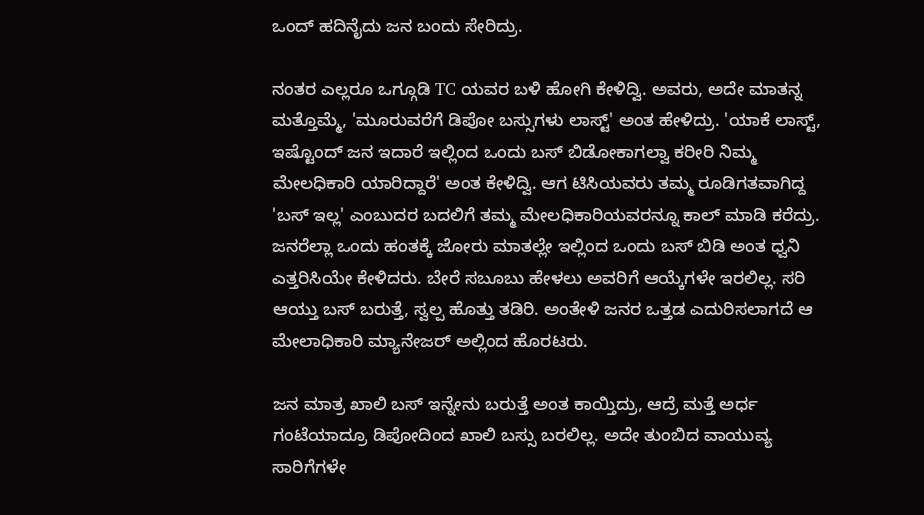ಒಂದ್ ಹದಿನೈದು ಜನ ಬಂದು ಸೇರಿದ್ರು.

ನಂತರ ಎಲ್ಲರೂ ಒಗ್ಗೂಡಿ TC ಯವರ ಬಳಿ ಹೋಗಿ ಕೇಳಿದ್ವಿ. ಅವರು, ಅದೇ ಮಾತನ್ನ ಮತ್ತೊಮ್ಮೆ, 'ಮೂರುವರೆಗೆ ಡಿಪೋ ಬಸ್ಸುಗಳು ಲಾಸ್ಟ್' ಅಂತ ಹೇಳಿದ್ರು. 'ಯಾಕೆ ಲಾಸ್ಟ್, ಇಷ್ಟೊಂದ್ ಜನ ಇದಾರೆ ಇಲ್ಲಿಂದ ಒಂದು ಬಸ್ ಬಿಡೋಕಾಗಲ್ವಾ ಕರೀರಿ ನಿಮ್ಮ ಮೇಲಧಿಕಾರಿ ಯಾರಿದ್ದಾರೆ' ಅಂತ ಕೇಳಿದ್ವಿ. ಆಗ ಟಿಸಿಯವರು ತಮ್ಮ ರೂಡಿಗತವಾಗಿದ್ದ 'ಬಸ್ ಇಲ್ಲ' ಎಂಬುದರ ಬದಲಿಗೆ ತಮ್ಮ ಮೇಲಧಿಕಾರಿಯವರನ್ನೂ ಕಾಲ್ ಮಾಡಿ ಕರೆದ್ರು. ಜನರೆಲ್ಲಾ ಒಂದು ಹಂತಕ್ಕೆ ಜೋರು ಮಾತಲ್ಲೇ ಇಲ್ಲಿಂದ ಒಂದು ಬಸ್ ಬಿಡಿ ಅಂತ ಧ್ವನಿ ಎತ್ತರಿಸಿಯೇ ಕೇಳಿದರು. ಬೇರೆ ಸಬೂಬು ಹೇಳಲು ಅವರಿಗೆ ಆಯ್ಕೆಗಳೇ ಇರಲಿಲ್ಲ. ಸರಿ ಆಯ್ತು ಬಸ್ ಬರುತ್ತೆ, ಸ್ವಲ್ಪ ಹೊತ್ತು ತಡಿರಿ. ಅಂತೇಳಿ ಜನರ ಒತ್ತಡ ಎದುರಿಸಲಾಗದೆ ಆ ಮೇಲಾಧಿಕಾರಿ ಮ್ಯಾನೇಜರ್ ಅಲ್ಲಿಂದ ಹೊರಟರು.

ಜನ ಮಾತ್ರ ಖಾಲಿ ಬಸ್ ಇನ್ನೇನು ಬರುತ್ತೆ ಅಂತ ಕಾಯ್ತಿದ್ರು, ಆದ್ರೆ ಮತ್ತೆ ಅರ್ಧ ಗಂಟೆಯಾದ್ರೂ ಡಿಪೋದಿಂದ ಖಾಲಿ ಬಸ್ಸು ಬರಲಿಲ್ಲ. ಅದೇ ತುಂಬಿದ ವಾಯುವ್ಯ ಸಾರಿಗೆಗಳೇ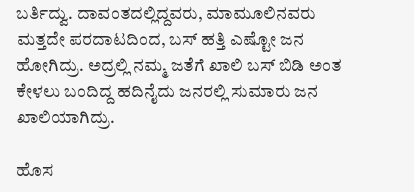ಬರ್ತಿದ್ವು. ದಾವಂತದಲ್ಲಿದ್ದವರು, ಮಾಮೂಲಿನವರು ಮತ್ತದೇ ಪರದಾಟದಿಂದ, ಬಸ್ ಹತ್ತಿ ಎಷ್ಟೋ ಜನ ಹೋಗಿದ್ರು. ಅದ್ರಲ್ಲಿ ನಮ್ಮ ಜತೆಗೆ ಖಾಲಿ ಬಸ್ ಬಿಡಿ ಅಂತ ಕೇಳಲು ಬಂದಿದ್ದ ಹದಿನೈದು ಜನರಲ್ಲಿ ಸುಮಾರು ಜನ ಖಾಲಿಯಾಗಿದ್ರು.

ಹೊಸ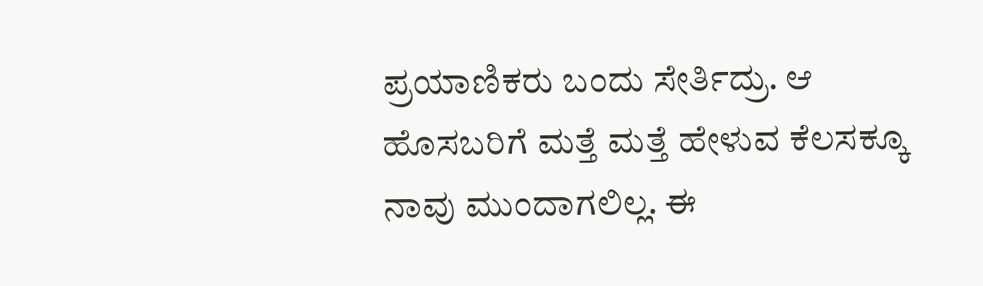ಪ್ರಯಾಣಿಕರು ಬಂದು ಸೇರ್ತಿದ್ರು. ಆ ಹೊಸಬರಿಗೆ ಮತ್ತೆ ಮತ್ತೆ ಹೇಳುವ ಕೆಲಸಕ್ಕೂ ನಾವು ಮುಂದಾಗಲಿಲ್ಲ. ಈ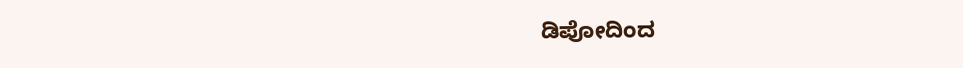ಡಿಪೋದಿಂದ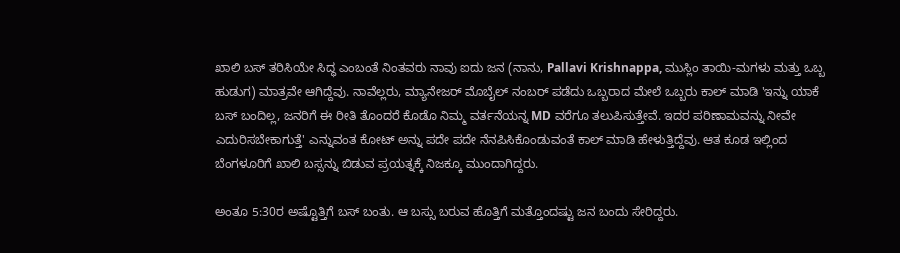ಖಾಲಿ ಬಸ್ ತರಿಸಿಯೇ ಸಿದ್ಧ ಎಂಬಂತೆ ನಿಂತವರು ನಾವು ಐದು ಜನ (ನಾನು, Pallavi Krishnappa, ಮುಸ್ಲಿಂ ತಾಯಿ-ಮಗಳು ಮತ್ತು ಒಬ್ಬ ಹುಡುಗ) ಮಾತ್ರವೇ ಆಗಿದ್ದೆವು. ನಾವೆಲ್ಲರು, ಮ್ಯಾನೇಜರ್ ಮೊಬೈಲ್ ನಂಬರ್ ಪಡೆದು ಒಬ್ಬರಾದ ಮೇಲೆ ಒಬ್ಬರು ಕಾಲ್ ಮಾಡಿ 'ಇನ್ನು ಯಾಕೆ ಬಸ್ ಬಂದಿಲ್ಲ, ಜನರಿಗೆ ಈ ರೀತಿ ತೊಂದರೆ ಕೊಡೊ ನಿಮ್ಮ ವರ್ತನೆಯನ್ನ MD ವರೆಗೂ ತಲುಪಿಸುತ್ತೇವೆ. ಇದರ ಪರಿಣಾಮವನ್ನು ನೀವೇ ಎದುರಿಸಬೇಕಾಗುತ್ತೆ' ಎನ್ನುವಂತ ಕೋಟ್ ಅನ್ನು ಪದೇ ಪದೇ ನೆನಪಿಸಿಕೊಂಡುವಂತೆ ಕಾಲ್ ಮಾಡಿ ಹೇಳುತ್ತಿದ್ದೆವು. ಆತ ಕೂಡ ಇಲ್ಲಿಂದ ಬೆಂಗಳೂರಿಗೆ ಖಾಲಿ ಬಸ್ಸನ್ನು ಬಿಡುವ ಪ್ರಯತ್ನಕ್ಕೆ ನಿಜಕ್ಕೂ ಮುಂದಾಗಿದ್ದರು.

ಅಂತೂ 5:30ರ ಅಷ್ಟೊತ್ತಿಗೆ ಬಸ್ ಬಂತು. ಆ ಬಸ್ಸು ಬರುವ ಹೊತ್ತಿಗೆ ಮತ್ತೊಂದಷ್ಟು ಜನ ಬಂದು ಸೇರಿದ್ದರು.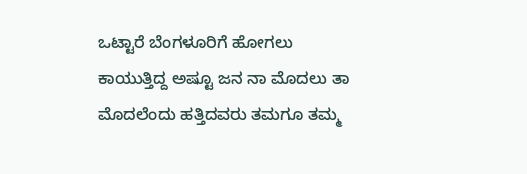ಒಟ್ಟಾರೆ ಬೆಂಗಳೂರಿಗೆ ಹೋಗಲು ಕಾಯುತ್ತಿದ್ದ ಅಷ್ಟೂ ಜನ ನಾ ಮೊದಲು ತಾ ಮೊದಲೆಂದು ಹತ್ತಿದವರು ತಮಗೂ ತಮ್ಮ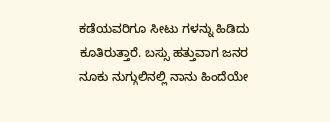ಕಡೆಯವರಿಗೂ ಸೀಟು ಗಳನ್ನು ಹಿಡಿದು ಕೂತಿರುತ್ತಾರೆ. ಬಸ್ಸು ಹತ್ತುವಾಗ ಜನರ ನೂಕು ನುಗ್ಗುಲಿನಲ್ಲಿ ನಾನು ಹಿಂದೆಯೇ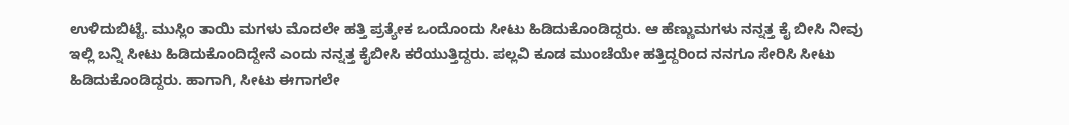ಉಳಿದುಬಿಟ್ಟೆ. ಮುಸ್ಲಿಂ ತಾಯಿ ಮಗಳು ಮೊದಲೇ ಹತ್ತಿ ಪ್ರತ್ಯೇಕ ಒಂದೊಂದು ಸೀಟು ಹಿಡಿದುಕೊಂಡಿದ್ದರು. ಆ ಹೆಣ್ಣುಮಗಳು ನನ್ನತ್ತ ಕೈ ಬೀಸಿ ನೀವು ಇಲ್ಲಿ ಬನ್ನಿ ಸೀಟು ಹಿಡಿದುಕೊಂದಿದ್ದೇನೆ ಎಂದು ನನ್ನತ್ತ ಕೈಬೀಸಿ ಕರೆಯುತ್ತಿದ್ದರು. ಪಲ್ಲವಿ ಕೂಡ ಮುಂಚೆಯೇ ಹತ್ತಿದ್ದರಿಂದ ನನಗೂ ಸೇರಿಸಿ ಸೀಟು ಹಿಡಿದುಕೊಂಡಿದ್ದರು. ಹಾಗಾಗಿ, ಸೀಟು ಈಗಾಗಲೇ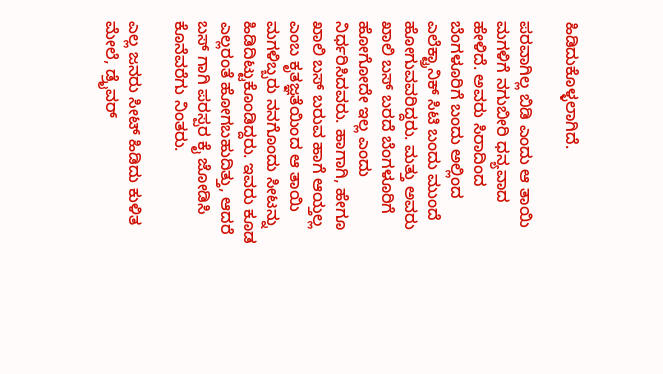ಹಿಡಿದುಕೊಳ್ಳಲಾಗಿದೆ.

ಪರವಾಗಿಲ್ಲ ಬಿಡಿ ಎಂದು ಆ ತಾಯಿ ಮಗಳಿಗೆ ನಗುಬೀರಿ ಧನ್ಯವಾದ ಹೇಳಿದೆ. ಅವರು ಸಿರಾದಿಂದ ಬೆಂಗಳೂರಿಗೆ ಬಂದು ಅಲ್ಲಿಂದ ಎಲೆಕ್ಟ್ರಾನಿಕ್ ಸಿಟಿ ಬಂದು ಮುಂದೆ ಹೋಗುವವರಿದ್ದರು. ಮತ್ತು ಅವರು ಖಾಲಿ ಬಸ್ ಬರದೆ ಬೆಂಗಳೂರಿಗೆ ಹೋಗೋದೇ ಇಲ್ಲ ಎಂದು ನಿರ್ಧರಿಸಿದವರು. ಹಾಗಾಗಿ, ಹೇಗೂ ಖಾಲಿ ಬಸ್ ಬರುವ ಹಾಗೆ ಆಯ್ತಲ್ಲ ಎಂಬ ಕೃತಜ್ಞತೆಯಿಂದ ಆ ತಾಯಿ ಮಗಳಿಬ್ಬರು ನನಗೊಂದು ಸೀಟನ್ನು ಹಿಡಿದಿಟ್ಟುಕೊಂಡಿದ್ದರು. ಇವರು ಕೂಡ ಎಲ್ಲರಂತೆ ಹೋಗಬಹುದಿತ್ತು, ಆದರೆ ಬಸ್ ಗಾಗಿ ಪರಸ್ಪರ ಕೈ ಜೋಡಿಸಿ ಕೊನೆವರೆಗು ನಿಂತರು.

ಎಲ್ಲ ಜನರು ಸೀಟ್ ಹಿಡಿದು ಕುಳಿತ ಮೇಲೆ, ಡ್ರೈವರ್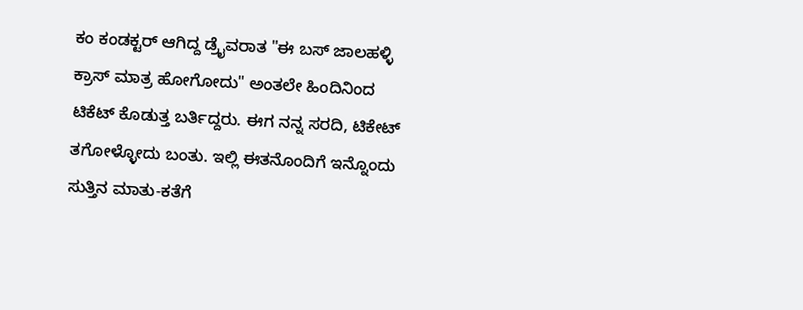ಕಂ ಕಂಡಕ್ಟರ್ ಆಗಿದ್ದ ಡ್ರೈವರಾತ "ಈ ಬಸ್ ಜಾಲಹಳ್ಳಿ ಕ್ರಾಸ್ ಮಾತ್ರ ಹೋಗೋದು" ಅಂತಲೇ ಹಿಂದಿನಿಂದ ಟಿಕೆಟ್ ಕೊಡುತ್ತ ಬರ್ತಿದ್ದರು. ಈಗ ನನ್ನ ಸರದಿ, ಟಿಕೇಟ್ ತಗೋಳ್ಳೋದು ಬಂತು. ಇಲ್ಲಿ ಈತನೊಂದಿಗೆ ಇನ್ನೊಂದು ಸುತ್ತಿನ ಮಾತು-ಕತೆಗೆ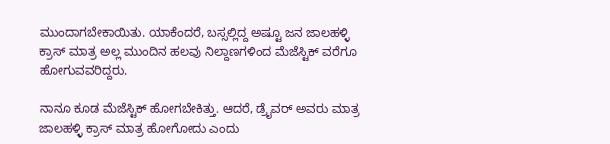ಮುಂದಾಗಬೇಕಾಯಿತು. ಯಾಕೆಂದರೆ, ಬಸ್ಸಲ್ಲಿದ್ದ ಅಷ್ಟೂ ಜನ ಜಾಲಹಳ್ಳಿ ಕ್ರಾಸ್ ಮಾತ್ರ ಅಲ್ಲ ಮುಂದಿನ ಹಲವು ನಿಲ್ದಾಣಗಳಿಂದ ಮೆಜೆಸ್ಟಿಕ್ ವರೆಗೂ ಹೋಗುವವರಿದ್ದರು.

ನಾನೂ ಕೂಡ ಮೆಜೆಸ್ಟಿಕ್ ಹೋಗಬೇಕಿತ್ತು. ಆದರೆ, ಡ್ರೈವರ್ ಅವರು ಮಾತ್ರ ಜಾಲಹಳ್ಳಿ ಕ್ರಾಸ್ ಮಾತ್ರ ಹೋಗೋದು ಎಂದು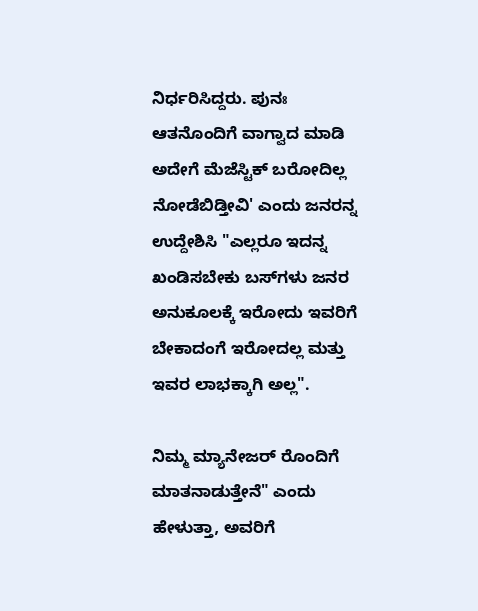ನಿರ್ಧರಿಸಿದ್ದರು. ಪುನಃ ಆತನೊಂದಿಗೆ ವಾಗ್ವಾದ ಮಾಡಿ ಅದೇಗೆ ಮೆಜೆಸ್ಟಿಕ್ ಬರೋದಿಲ್ಲ ನೋಡೆಬಿಡ್ತೀವಿ' ಎಂದು ಜನರನ್ನ ಉದ್ದೇಶಿಸಿ "ಎಲ್ಲರೂ ಇದನ್ನ ಖಂಡಿಸಬೇಕು ಬಸ್‌ಗಳು ಜನರ ಅನುಕೂಲಕ್ಕೆ ಇರೋದು ಇವರಿಗೆ ಬೇಕಾದಂಗೆ ಇರೋದಲ್ಲ ಮತ್ತು ಇವರ ಲಾಭಕ್ಕಾಗಿ ಅಲ್ಲ".

ನಿಮ್ಮ ಮ್ಯಾನೇಜರ್ ರೊಂದಿಗೆ ಮಾತನಾಡುತ್ತೇನೆ" ಎಂದು ಹೇಳುತ್ತಾ, ಅವರಿಗೆ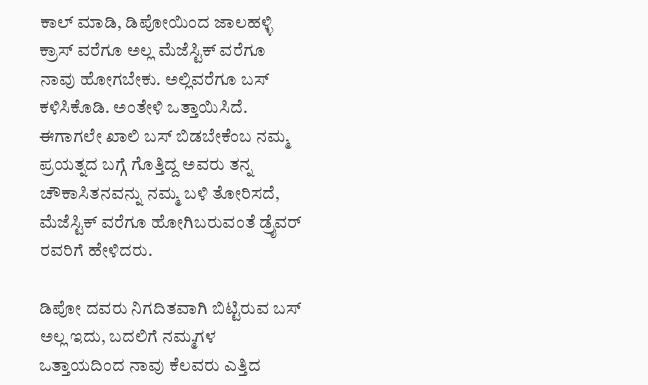ಕಾಲ್ ಮಾಡಿ, ಡಿಪೋಯಿಂದ ಜಾಲಹಳ್ಳಿ ಕ್ರಾಸ್ ವರೆಗೂ ಅಲ್ಲ ಮೆಜೆಸ್ಟಿಕ್ ವರೆಗೂ ನಾವು ಹೋಗಬೇಕು. ಅಲ್ಲಿವರೆಗೂ ಬಸ್ ಕಳಿಸಿಕೊಡಿ. ಅಂತೇಳಿ ಒತ್ತಾಯಿಸಿದೆ. ಈಗಾಗಲೇ ಖಾಲಿ ಬಸ್ ಬಿಡಬೇಕೆಂಬ ನಮ್ಮ ಪ್ರಯತ್ನದ ಬಗ್ಗೆ ಗೊತ್ತಿದ್ದ ಅವರು ತನ್ನ ಚೌಕಾಸಿತನವನ್ನು ನಮ್ಮ ಬಳಿ ತೋರಿಸದೆ, ಮೆಜೆಸ್ಟಿಕ್ ವರೆಗೂ ಹೋಗಿಬರುವಂತೆ ಡ್ರೈವರ್ ರವರಿಗೆ ಹೇಳಿದರು.

ಡಿಪೋ ದವರು ನಿಗದಿತವಾಗಿ ಬಿಟ್ಟಿರುವ ಬಸ್ ಅಲ್ಲ ಇದು, ಬದಲಿಗೆ ನಮ್ಮಗಳ ಒತ್ತಾಯದಿಂದ ನಾವು ಕೆಲವರು ಎತ್ತಿದ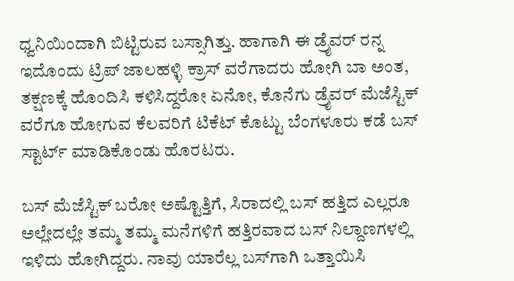ಧ್ವನಿಯಿಂದಾಗಿ ಬಿಟ್ಟಿರುವ ಬಸ್ಸಾಗಿತ್ತು. ಹಾಗಾಗಿ ಈ ಡ್ರೈವರ್ ರನ್ನ ಇದೊಂದು ಟ್ರಿಪ್ ಜಾಲಹಳ್ಳಿ ಕ್ರಾಸ್ ವರೆಗಾದರು ಹೋಗಿ ಬಾ ಅಂತ, ತಕ್ಷಣಕ್ಕೆ ಹೊಂದಿಸಿ ಕಳಿಸಿದ್ದರೋ ಏನೋ, ಕೊನೆಗು ಡ್ರೈವರ್ ಮೆಜೆಸ್ಟಿಕ್ ವರೆಗೂ ಹೋಗುವ ಕೆಲವರಿಗೆ ಟಿಕೆಟ್ ಕೊಟ್ಟು ಬೆಂಗಳೂರು ಕಡೆ ಬಸ್ ಸ್ಟಾರ್ಟ್ ಮಾಡಿಕೊಂಡು ಹೊರಟರು.

ಬಸ್ ಮೆಜೆಸ್ಟಿಕ್ ಬರೋ ಅಷ್ಟೊತ್ತಿಗೆ, ಸಿರಾದಲ್ಲಿ ಬಸ್ ಹತ್ತಿದ ಎಲ್ಲರೂ ಅಲ್ಲೇದಲ್ಲೇ ತಮ್ಮ ತಮ್ಮ ಮನೆಗಳಿಗೆ ಹತ್ತಿರವಾದ ಬಸ್ ನಿಲ್ದಾಣಗಳಲ್ಲಿ ಇಳಿದು ಹೋಗಿದ್ದರು. ನಾವು ಯಾರೆಲ್ಲ ಬಸ್‌ಗಾಗಿ ಒತ್ತಾಯಿಸಿ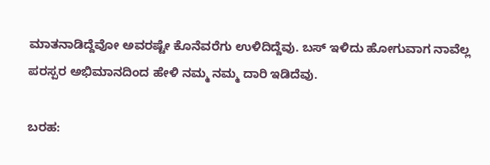ಮಾತನಾಡಿದ್ದೆವೋ ಅವರಷ್ಟೇ ಕೊನೆವರೆಗು ಉಳಿದಿದ್ದೆವು. ಬಸ್ ಇಳಿದು ಹೋಗುವಾಗ ನಾವೆಲ್ಲ ಪರಸ್ಪರ ಅಭಿಮಾನದಿಂದ ಹೇಳಿ ನಮ್ಮ ನಮ್ಮ ದಾರಿ ಇಡಿದೆವು.

ಬರಹ: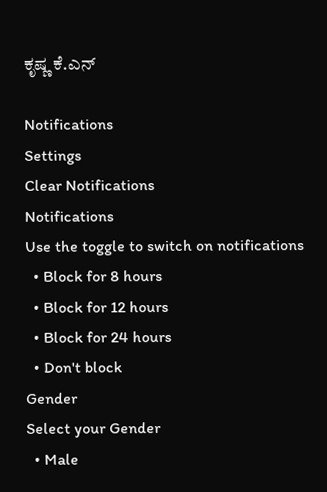ಕೃಷ್ಣ ಕೆ.ಎನ್

Notifications
Settings
Clear Notifications
Notifications
Use the toggle to switch on notifications
  • Block for 8 hours
  • Block for 12 hours
  • Block for 24 hours
  • Don't block
Gender
Select your Gender
  • Male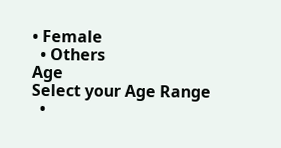• Female
  • Others
Age
Select your Age Range
  •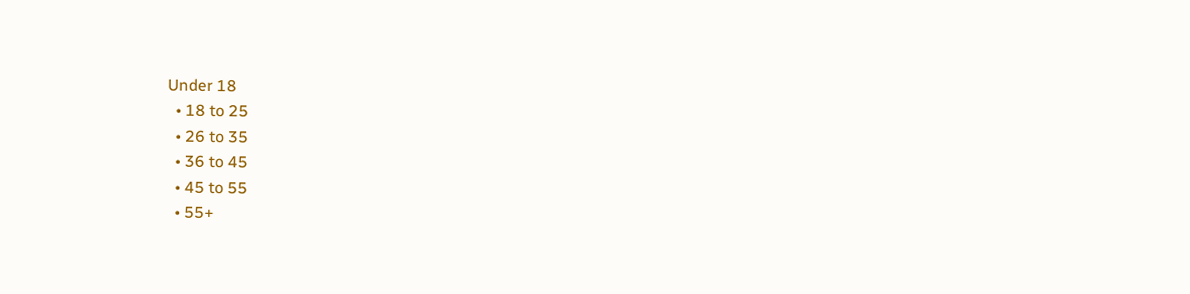Under 18
  • 18 to 25
  • 26 to 35
  • 36 to 45
  • 45 to 55
  • 55+